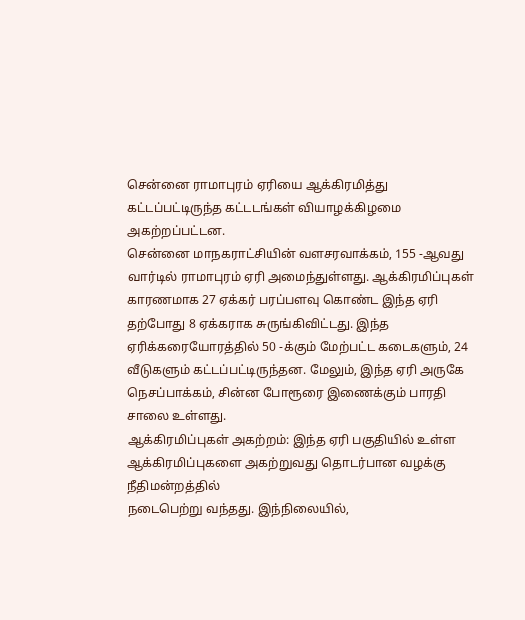சென்னை ராமாபுரம் ஏரியை ஆக்கிரமித்து கட்டப்பட்டிருந்த கட்டடங்கள் வியாழக்கிழமை அகற்றப்பட்டன.
சென்னை மாநகராட்சியின் வளசரவாக்கம், 155 -ஆவது வார்டில் ராமாபுரம் ஏரி அமைந்துள்ளது. ஆக்கிரமிப்புகள் காரணமாக 27 ஏக்கர் பரப்பளவு கொண்ட இந்த ஏரி தற்போது 8 ஏக்கராக சுருங்கிவிட்டது. இந்த ஏரிக்கரையோரத்தில் 50 -க்கும் மேற்பட்ட கடைகளும், 24 வீடுகளும் கட்டப்பட்டிருந்தன. மேலும், இந்த ஏரி அருகே நெசப்பாக்கம், சின்ன போரூரை இணைக்கும் பாரதி சாலை உள்ளது.
ஆக்கிரமிப்புகள் அகற்றம்: இந்த ஏரி பகுதியில் உள்ள ஆக்கிரமிப்புகளை அகற்றுவது தொடர்பான வழக்கு நீதிமன்றத்தில்
நடைபெற்று வந்தது. இந்நிலையில்,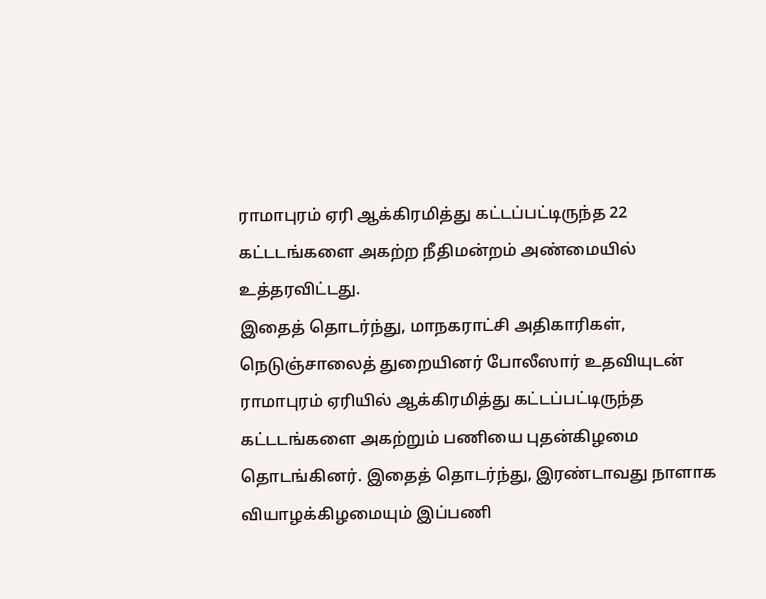ராமாபுரம் ஏரி ஆக்கிரமித்து கட்டப்பட்டிருந்த 22 கட்டடங்களை அகற்ற நீதிமன்றம் அண்மையில் உத்தரவிட்டது.
இதைத் தொடர்ந்து, மாநகராட்சி அதிகாரிகள், நெடுஞ்சாலைத் துறையினர் போலீஸார் உதவியுடன் ராமாபுரம் ஏரியில் ஆக்கிரமித்து கட்டப்பட்டிருந்த கட்டடங்களை அகற்றும் பணியை புதன்கிழமை தொடங்கினர். இதைத் தொடர்ந்து, இரண்டாவது நாளாக வியாழக்கிழமையும் இப்பணி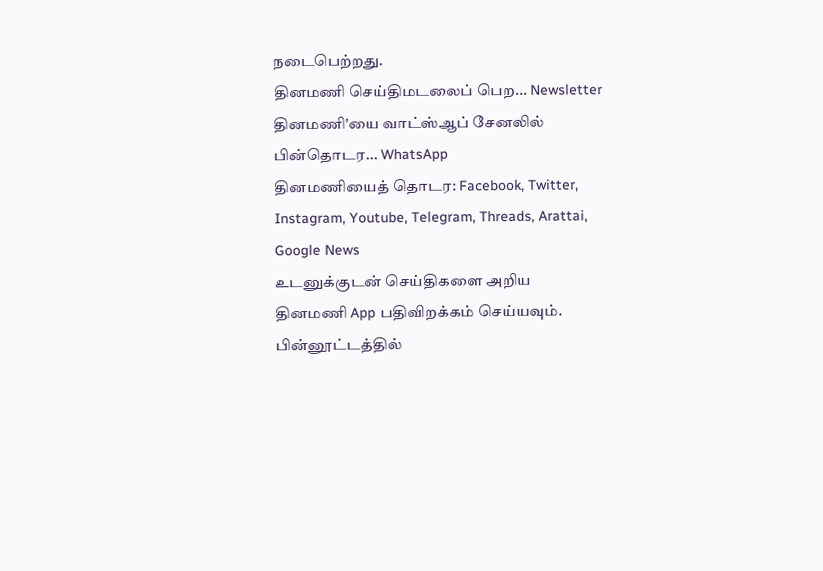நடைபெற்றது.
தினமணி செய்திமடலைப் பெற... Newsletter
தினமணி'யை வாட்ஸ்ஆப் சேனலில் பின்தொடர... WhatsApp
தினமணியைத் தொடர: Facebook, Twitter, Instagram, Youtube, Telegram, Threads, Arattai, Google News
உடனுக்குடன் செய்திகளை அறிய தினமணி App பதிவிறக்கம் செய்யவும்.
பின்னூட்டத்தில்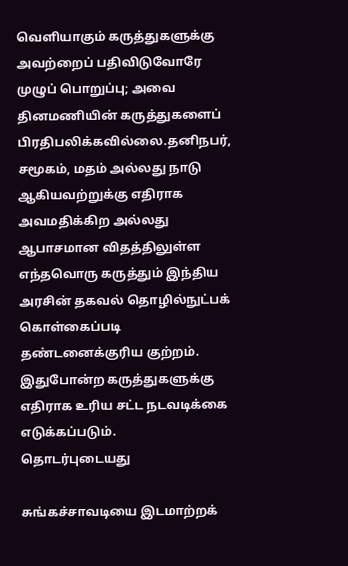வெளியாகும் கருத்துகளுக்கு அவற்றைப் பதிவிடுவோரே முழுப் பொறுப்பு; அவை தினமணியின் கருத்துகளைப் பிரதிபலிக்கவில்லை.தனிநபர், சமூகம், மதம் அல்லது நாடு ஆகியவற்றுக்கு எதிராக அவமதிக்கிற அல்லது ஆபாசமான விதத்திலுள்ள எந்தவொரு கருத்தும் இந்திய அரசின் தகவல் தொழில்நுட்பக் கொள்கைப்படி தண்டனைக்குரிய குற்றம். இதுபோன்ற கருத்துகளுக்கு எதிராக உரிய சட்ட நடவடிக்கை எடுக்கப்படும்.
தொடர்புடையது

சுங்கச்சாவடியை இடமாற்றக்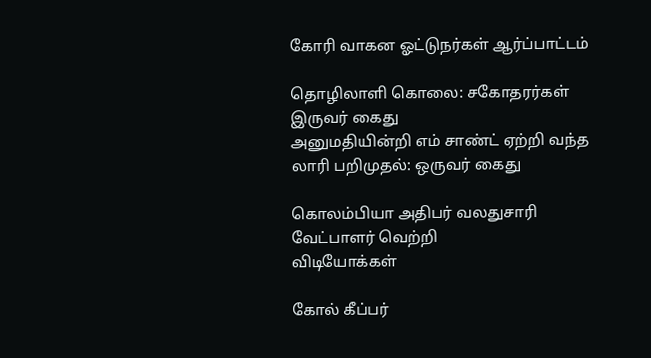கோரி வாகன ஓட்டுநர்கள் ஆர்ப்பாட்டம்

தொழிலாளி கொலை: சகோதரர்கள் இருவர் கைது
அனுமதியின்றி எம் சாண்ட் ஏற்றி வந்த லாரி பறிமுதல்: ஒருவர் கைது

கொலம்பியா அதிபர் வலதுசாரி வேட்பாளர் வெற்றி
விடியோக்கள்

கோல் கீப்பர்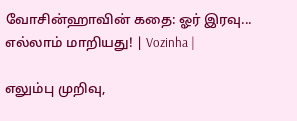வோசின்ஹாவின் கதை: ஓர் இரவு... எல்லாம் மாறியது! | Vozinha |

எலும்பு முறிவு,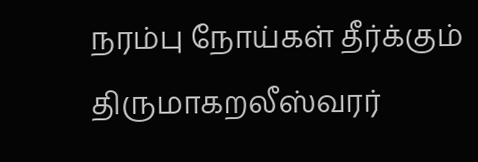நரம்பு நோய்கள் தீர்க்கும் திருமாகறலீஸ்வரர்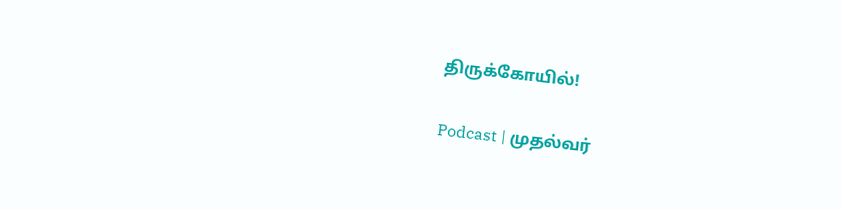திருக்கோயில்!

Podcast | முதல்வர்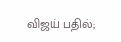விஜய் பதில்;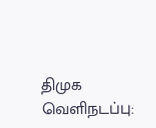திமுக வெளிநடப்பு: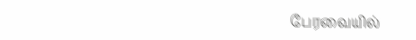பேரவையில்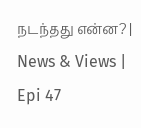நடந்தது என்ன? | News & Views | Epi 47